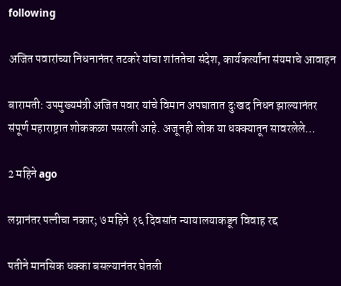following

अजित पवारांच्या निधनानंतर तटकरे यांचा शांततेचा संदेश, कार्यकर्त्यांना संयमाचे आवाहन

बारामती: उपमुख्यमंत्री अजित पवार यांचे विमान अपघातात दुःखद निधन झाल्यानंतर संपूर्ण महाराष्ट्रात शोककळा पसरली आहे. अजूनही लोक या धक्क्यातून सावरलेले…

2 महिने ago

लग्नानंतर पत्नीचा नकार; ७ महिने १६ दिवसांत न्यायालयाकडून विवाह रद्द

पतीने मानसिक धक्का बसल्यानंतर घेतली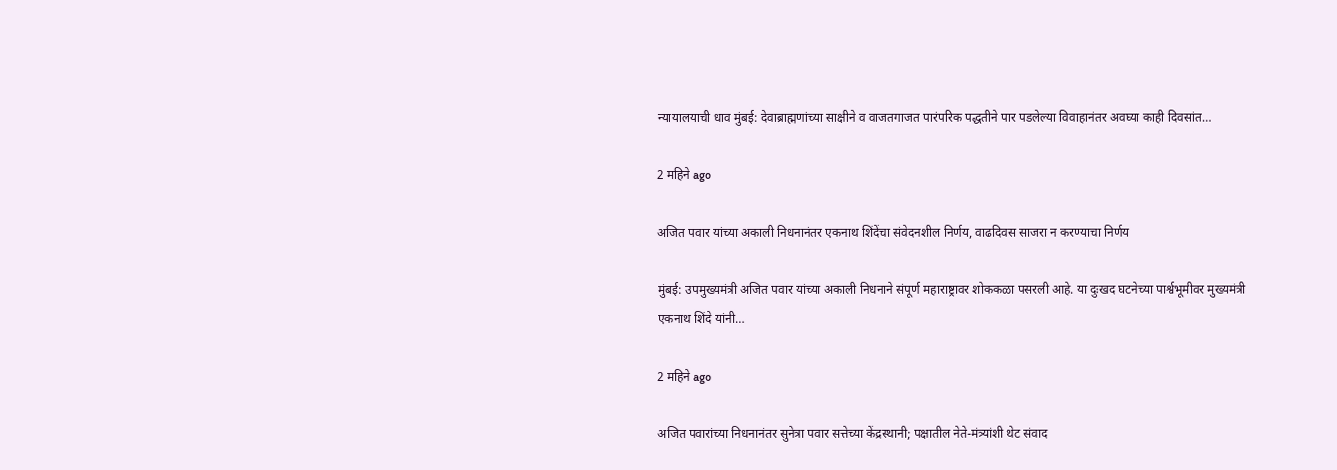न्यायालयाची धाव मुंबई: देवाब्राह्मणांच्या साक्षीने व वाजतगाजत पारंपरिक पद्धतीने पार पडलेल्या विवाहानंतर अवघ्या काही दिवसांत…

2 महिने ago

अजित पवार यांच्या अकाली निधनानंतर एकनाथ शिंदेंचा संवेदनशील निर्णय, वाढदिवस साजरा न करण्याचा निर्णय

मुंबई: उपमुख्यमंत्री अजित पवार यांच्या अकाली निधनाने संपूर्ण महाराष्ट्रावर शोककळा पसरली आहे. या दुःखद घटनेच्या पार्श्वभूमीवर मुख्यमंत्री एकनाथ शिंदे यांनी…

2 महिने ago

अजित पवारांच्या निधनानंतर सुनेत्रा पवार सत्तेच्या केंद्रस्थानी; पक्षातील नेते-मंत्र्यांशी थेट संवाद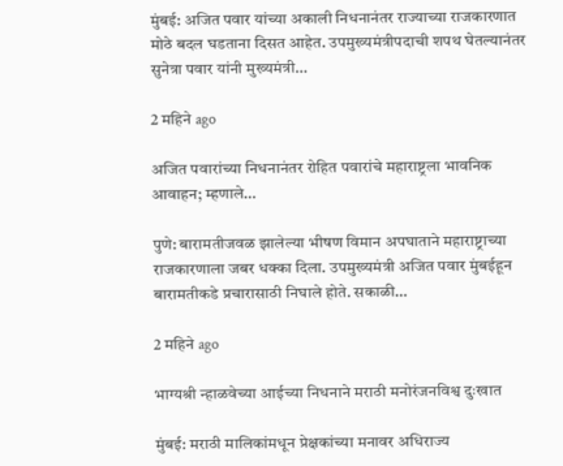मुंबई: अजित पवार यांच्या अकाली निधनानंतर राज्याच्या राजकारणात मोठे बदल घडताना दिसत आहेत. उपमुख्यमंत्रीपदाची शपथ घेतल्यानंतर सुनेत्रा पवार यांनी मुख्यमंत्री…

2 महिने ago

अजित पवारांच्या निधनानंतर रोहित पवारांचे महाराष्ट्रला भावनिक आवाहन; म्हणाले…

पुणे: बारामतीजवळ झालेल्या भीषण विमान अपघाताने महाराष्ट्राच्या राजकारणाला जबर धक्का दिला. उपमुख्यमंत्री अजित पवार मुंबईहून बारामतीकडे प्रचारासाठी निघाले होते. सकाळी…

2 महिने ago

भाग्यश्री न्हाळवेच्या आईच्या निधनाने मराठी मनोरंजनविश्व दुःखात

मुंबई: मराठी मालिकांमधून प्रेक्षकांच्या मनावर अधिराज्य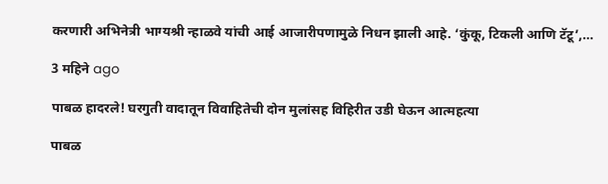करणारी अभिनेत्री भाग्यश्री न्हाळवे यांची आई आजारीपणामुळे निधन झाली आहे. ‘कुंकू, टिकली आणि टॅटू’,…

3 महिने ago

पाबळ हादरले! घरगुती वादातून विवाहितेची दोन मुलांसह विहिरीत उडी घेऊन आत्महत्या

पाबळ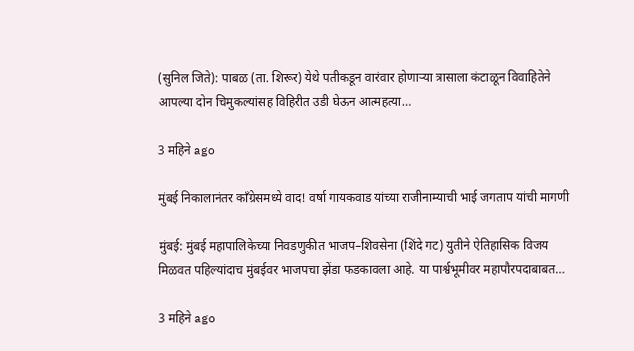(सुनिल जिते): पाबळ (ता. शिरूर) येथे पतीकडून वारंवार होणाऱ्या त्रासाला कंटाळून विवाहितेने आपल्या दोन चिमुकल्यांसह विहिरीत उडी घेऊन आत्महत्या…

3 महिने ago

मुंबई निकालानंतर काँग्रेसमध्ये वाद! वर्षा गायकवाड यांच्या राजीनाम्याची भाई जगताप यांची मागणी

मुंबई: मुंबई महापालिकेच्या निवडणुकीत भाजप–शिवसेना (शिंदे गट) युतीने ऐतिहासिक विजय मिळवत पहिल्यांदाच मुंबईवर भाजपचा झेंडा फडकावला आहे. या पार्श्वभूमीवर महापौरपदाबाबत…

3 महिने ago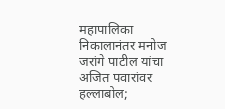महापालिका निकालानंतर मनोज जरांगे पाटील यांचा अजित पवारांवर हल्लाबोल;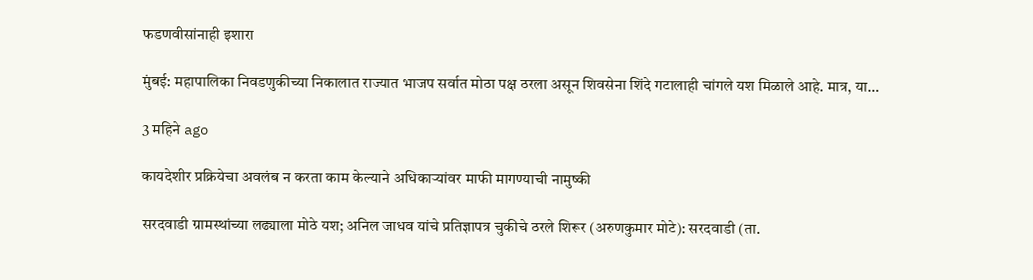फडणवीसांनाही इशारा

मुंबई: महापालिका निवडणुकीच्या निकालात राज्यात भाजप सर्वात मोठा पक्ष ठरला असून शिवसेना शिंदे गटालाही चांगले यश मिळाले आहे. मात्र, या…

3 महिने ago

कायदेशीर प्रक्रियेचा अवलंब न करता काम केल्याने अधिकाऱ्यांवर माफी मागण्याची नामुष्की

सरदवाडी ग्रामस्थांच्या लढ्याला मोठे यश; अनिल जाधव यांचे प्रतिज्ञापत्र चुकीचे ठरले शिरूर (अरुणकुमार मोटे): सरदवाडी (ता.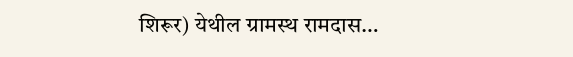शिरूर) येथील ग्रामस्थ रामदास…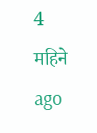4 महिने ago